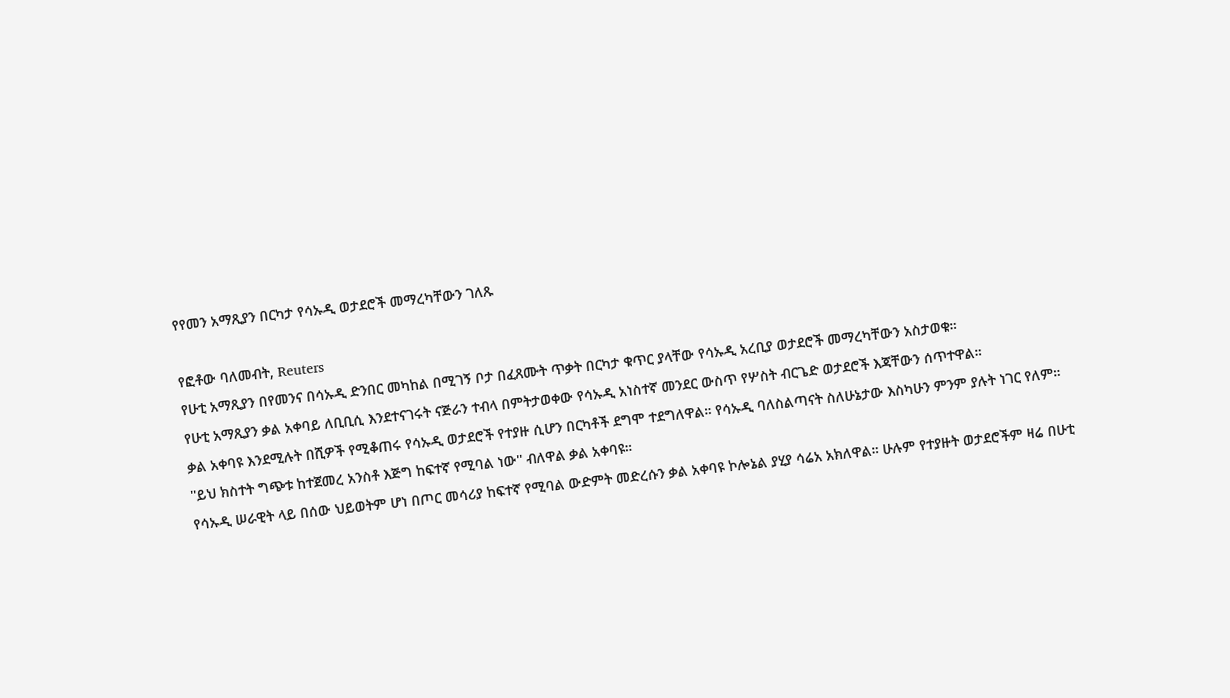የየመን አማጺያን በርካታ የሳኡዲ ወታደሮች መማረካቸውን ገለጹ

የፎቶው ባለመብት, Reuters
የሁቲ አማጺያን በየመንና በሳኡዲ ድንበር መካከል በሚገኝ ቦታ በፈጸሙት ጥቃት በርካታ ቁጥር ያላቸው የሳኡዲ አረቢያ ወታደሮች መማረካቸውን አስታወቁ።
የሁቲ አማጺያን ቃል አቀባይ ለቢቢሲ እንደተናገሩት ናጅራን ተብላ በምትታወቀው የሳኡዲ አነስተኛ መንደር ውስጥ የሦስት ብርጌድ ወታደሮች እጃቸውን ሰጥተዋል።
ቃል አቀባዩ እንደሚሉት በሺዎች የሚቆጠሩ የሳኡዲ ወታደሮች የተያዙ ሲሆን በርካቶች ደግሞ ተደግለዋል። የሳኡዲ ባለስልጣናት ስለሁኔታው እስካሁን ምንም ያሉት ነገር የለም።
''ይህ ክስተት ግጭቱ ከተጀመረ አንስቶ እጅግ ከፍተኛ የሚባል ነው'' ብለዋል ቃል አቀባዩ።
የሳኡዲ ሠራዊት ላይ በሰው ህይወትም ሆነ በጦር መሳሪያ ከፍተኛ የሚባል ውድምት መድረሱን ቃል አቀባዩ ኮሎኔል ያሂያ ሳሬአ አክለዋል። ሁሉም የተያዙት ወታደሮችም ዛሬ በሁቲ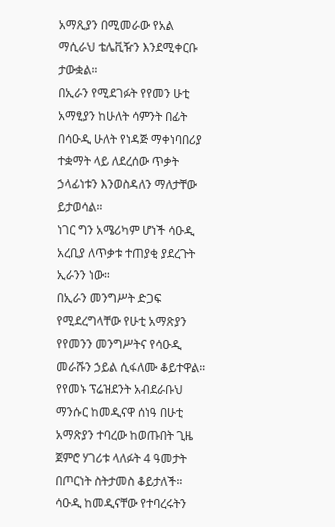አማጺያን በሚመራው የአል ማሲራህ ቴሌቪዥን እንደሚቀርቡ ታውቋል።
በኢራን የሚደገፉት የየመን ሁቲ አማፂያን ከሁለት ሳምንት በፊት በሳዑዲ ሁለት የነዳጅ ማቀነባበሪያ ተቋማት ላይ ለደረሰው ጥቃት ኃላፊነቱን እንወስዳለን ማለታቸው ይታወሳል።
ነገር ግን አሜሪካም ሆነች ሳዑዲ አረቢያ ለጥቃቱ ተጠያቂ ያደረጉት ኢራንን ነው።
በኢራን መንግሥት ድጋፍ የሚደረግላቸው የሁቲ አማጽያን የየመንን መንግሥትና የሳዑዲ መራሹን ኃይል ሲፋለሙ ቆይተዋል።
የየመኑ ፕሬዝደንት አብደራቡህ ማንሱር ከመዲናዋ ሰነዓ በሁቲ አማጽያን ተባረው ከወጡበት ጊዜ ጀምሮ ሃገሪቱ ላለፉት 4 ዓመታት በጦርነት ስትታመስ ቆይታለች።
ሳዑዲ ከመዲናቸው የተባረሩትን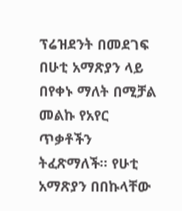ፕሬዝደንት በመደገፍ በሁቲ አማጽያን ላይ በየቀኑ ማለት በሚቻል መልኩ የአየር ጥቃቶችን ትፈጽማለች። የሁቲ አማጽያን በበኩላቸው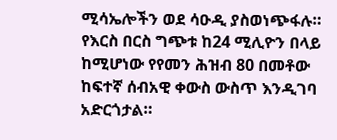ሚሳኤሎችን ወደ ሳዑዲ ያስወነጭፋሉ።
የእርስ በርስ ግጭቱ ከ24 ሚሊዮን በላይ ከሚሆነው የየመን ሕዝብ 80 በመቶው ከፍተኛ ሰብአዊ ቀውስ ውስጥ እንዲገባ አድርጎታል።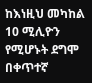ከእነዚህ መካከል 10 ሚሊዮን የሚሆኑት ደግሞ በቀጥተኛ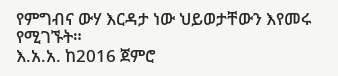የምግብና ውሃ እርዳታ ነው ህይወታቸውን እየመሩ የሚገኙት።
እ.አ.አ. ከ2016 ጀምሮ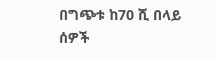በግጭቱ ከ70 ሺ በላይ ሰዎች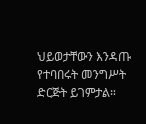ህይወታቸውን እንዳጡ የተባበሩት መንግሥት ድርጅት ይገምታል።